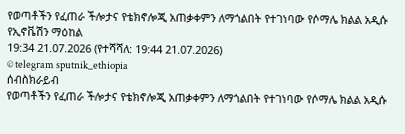የወጣቶችን የፈጠራ ችሎታና የቴክኖሎጂ አጠቃቀምን ለማጎልበት የተገነባው የሶማሌ ክልል አዲሱ የኢኖቬሽን ማዕከል
19:34 21.07.2026 (የተሻሻለ: 19:44 21.07.2026)
© telegram sputnik_ethiopia
ሰብስክራይብ
የወጣቶችን የፈጠራ ችሎታና የቴክኖሎጂ አጠቃቀምን ለማጎልበት የተገነባው የሶማሌ ክልል አዲሱ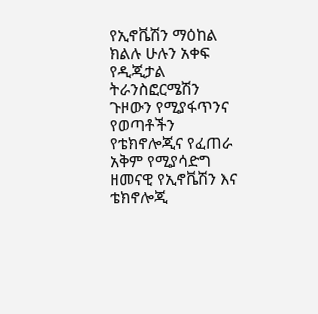የኢኖቬሽን ማዕከል
ክልሉ ሁሉን አቀፍ የዲጂታል ትራንስፎርሜሽን ጉዞውን የሚያፋጥንና የወጣቶችን የቴክኖሎጂና የፈጠራ አቅም የሚያሳድግ ዘመናዊ የኢኖቬሽን እና ቴክኖሎጂ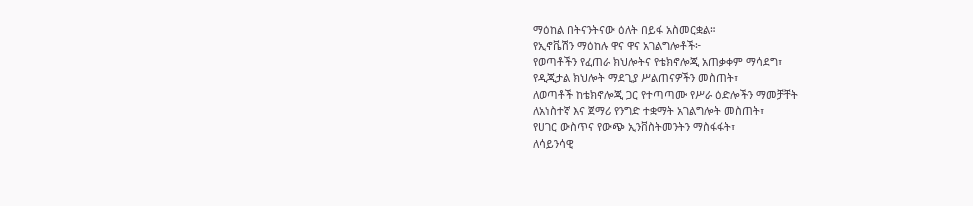ማዕከል በትናንትናው ዕለት በይፋ አስመርቋል።
የኢኖቬሽን ማዕከሉ ዋና ዋና አገልግሎቶች፦
የወጣቶችን የፈጠራ ክህሎትና የቴክኖሎጂ አጠቃቀም ማሳደግ፣
የዲጂታል ክህሎት ማደጊያ ሥልጠናዎችን መስጠት፣
ለወጣቶች ከቴክኖሎጂ ጋር የተጣጣሙ የሥራ ዕድሎችን ማመቻቸት
ለአነስተኛ እና ጀማሪ የንግድ ተቋማት አገልግሎት መስጠት፣
የሀገር ውስጥና የውጭ ኢንቨስትመንትን ማስፋፋት፣
ለሳይንሳዊ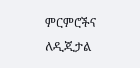ምርምሮችና ለዲጂታል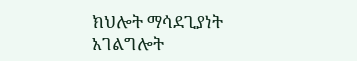ክህሎት ማሳደጊያነት አገልግሎት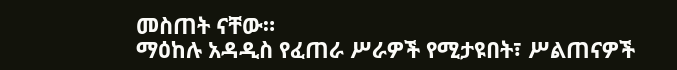መስጠት ናቸው።
ማዕከሉ አዳዲስ የፈጠራ ሥራዎች የሚታዩበት፣ ሥልጠናዎች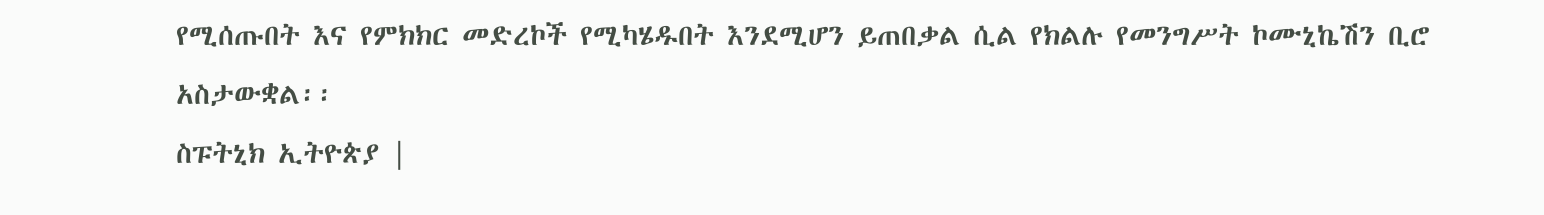የሚሰጡበት እና የምክክር መድረኮች የሚካሄዱበት እንደሚሆን ይጠበቃል ሲል የክልሉ የመንግሥት ኮሙኒኬሽን ቢሮ አስታውቋል፡፡
ስፑትኒክ ኢትዮጵያ |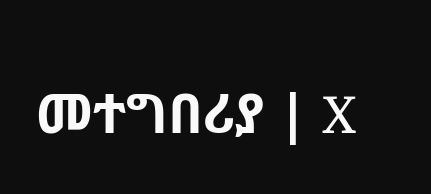መተግበሪያ | X